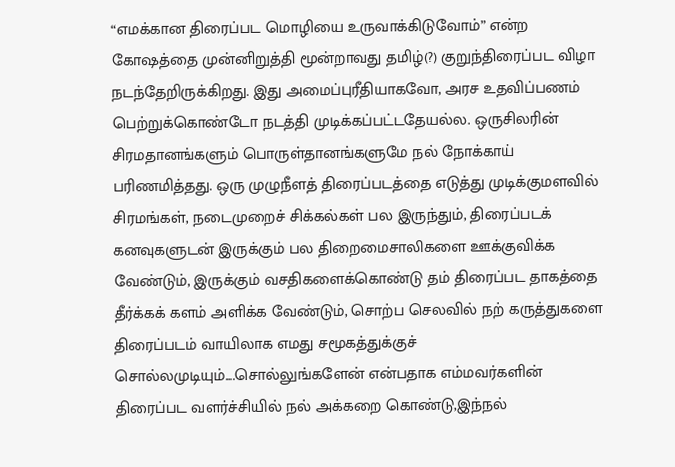“எமக்கான திரைப்பட மொழியை உருவாக்கிடுவோம்” என்ற கோஷத்தை முன்னிறுத்தி மூன்றாவது தமிழ்(?) குறுந்திரைப்பட விழா நடந்தேறிருக்கிறது. இது அமைப்புரீதியாகவோ, அரச உதவிப்பணம் பெற்றுக்கொண்டோ நடத்தி முடிக்கப்பட்டதேயல்ல. ஒருசிலரின் சிரமதானங்களும் பொருள்தானங்களுமே நல் நோக்காய் பரிணமித்தது. ஒரு முழுநீளத் திரைப்படத்தை எடுத்து முடிக்குமளவில் சிரமங்கள், நடைமுறைச் சிக்கல்கள் பல இருந்தும், திரைப்படக் கனவுகளுடன் இருக்கும் பல திறைமைசாலிகளை ஊக்குவிக்க வேண்டும், இருக்கும் வசதிகளைக்கொண்டு தம் திரைப்பட தாகத்தை தீர்க்கக் களம் அளிக்க வேண்டும், சொற்ப செலவில் நற் கருத்துகளை திரைப்படம் வாயிலாக எமது சமூகத்துக்குச் சொல்லமுடியும்....சொல்லுங்களேன் என்பதாக எம்மவர்களின் திரைப்பட வளர்ச்சியில் நல் அக்கறை கொண்டு,இந்நல்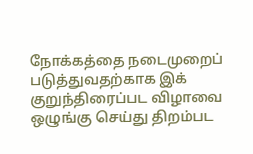நோக்கத்தை நடைமுறைப் படுத்துவதற்காக இக் குறுந்திரைப்பட விழாவை ஒழுங்கு செய்து திறம்பட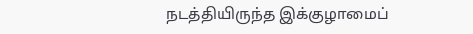நடத்தியிருந்த இக்குழாமைப்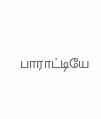பாராட்டியே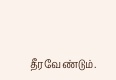தீரவேண்டும்.